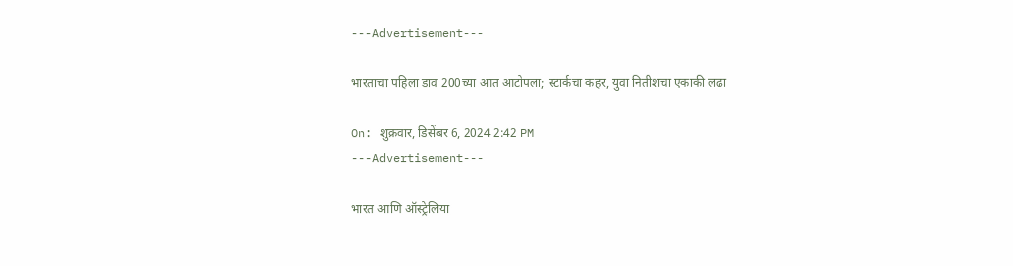---Advertisement---

भारताचा पहिला डाव 200च्या आत आटोपला; स्टार्कचा कहर, युवा नितीशचा एकाकी लढा

On: शुक्रवार, डिसेंबर 6, 2024 2:42 PM
---Advertisement---

भारत आणि ऑस्ट्रेलिया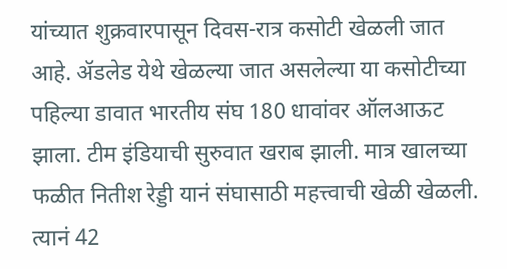यांच्यात शुक्रवारपासून दिवस-रात्र कसोटी खेळली जात आहे. ॲडलेड येथे खेळल्या जात असलेल्या या कसोटीच्या पहिल्या डावात भारतीय संघ 180 धावांवर ऑलआऊट झाला. टीम इंडियाची सुरुवात खराब झाली. मात्र खालच्या फळीत नितीश रेड्डी यानं संघासाठी महत्त्वाची खेळी खेळली. त्यानं 42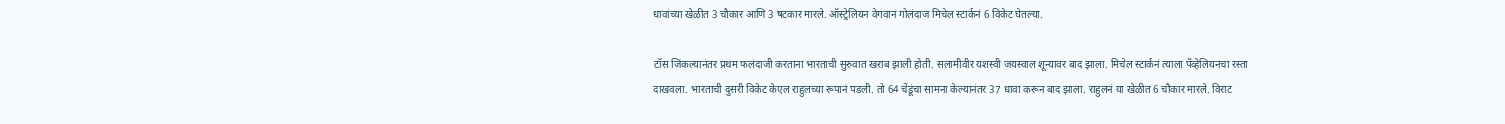धावांच्या खेळीत 3 चौकार आणि 3 षटकार मारले. ऑस्ट्रेलियन वेगवान गोलंदाज मिचेल स्टार्कनं 6 विकेट घेतल्या.

टॉस जिंकल्यानंतर प्रथम फलंदाजी करताना भारताची सुरुवात खराब झाली होती. सलामीवीर यशस्वी जयस्वाल शून्यावर बाद झाला. मिचेल स्टार्कनं त्याला पॅव्हेलियनचा रस्ता दाखवला. भारताची दुसरी विकेट केएल राहुलच्या रूपानं पडली. तो 64 चेंडूंचा सामना केल्यानंतर 37 धावा करून बाद झाला. राहुलनं या खेळीत 6 चौकार मारले. विराट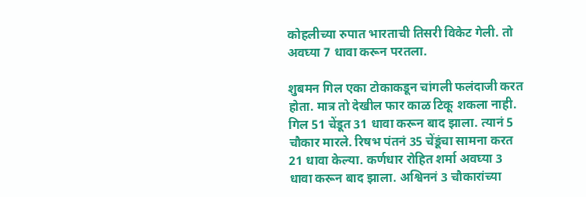कोहलीच्या रुपात भारताची तिसरी विकेट गेली. तो अवघ्या 7 धावा करून परतला.

शुबमन गिल एका टोकाकडून चांगली फलंदाजी करत होता. मात्र तो देखील फार काळ टिकू शकला नाही. गिल 51 चेंडूत 31 धावा करून बाद झाला. त्यानं 5 चौकार मारले. रिषभ पंतनं 35 चेंडूंचा सामना करत 21 धावा केल्या. कर्णधार रोहित शर्मा अवघ्या 3 धावा करून बाद झाला. अश्विननं 3 चौकारांच्या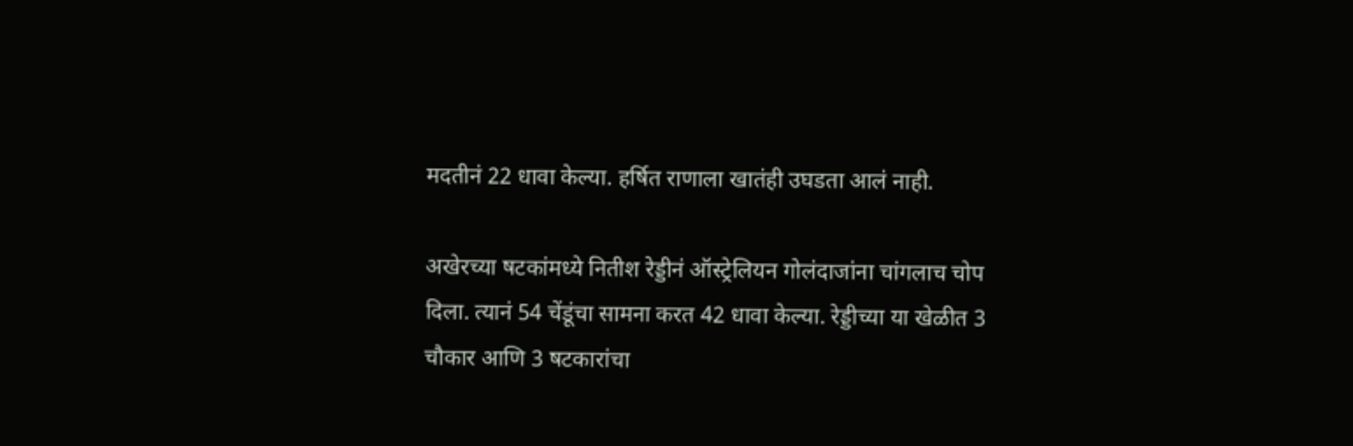मदतीनं 22 धावा केल्या. हर्षित राणाला खातंही उघडता आलं नाही.

अखेरच्या षटकांमध्ये नितीश रेड्डीनं ऑस्ट्रेलियन गोलंदाजांना चांगलाच चोप दिला. त्यानं 54 चेंडूंचा सामना करत 42 धावा केल्या. रेड्डीच्या या खेळीत 3 चौकार आणि 3 षटकारांचा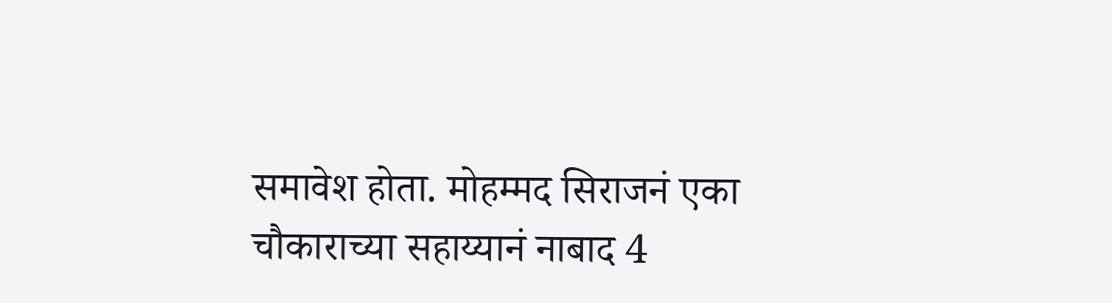समावेश होता. मोहम्मद सिराजनं एका चौकाराच्या सहाय्यानं नाबाद 4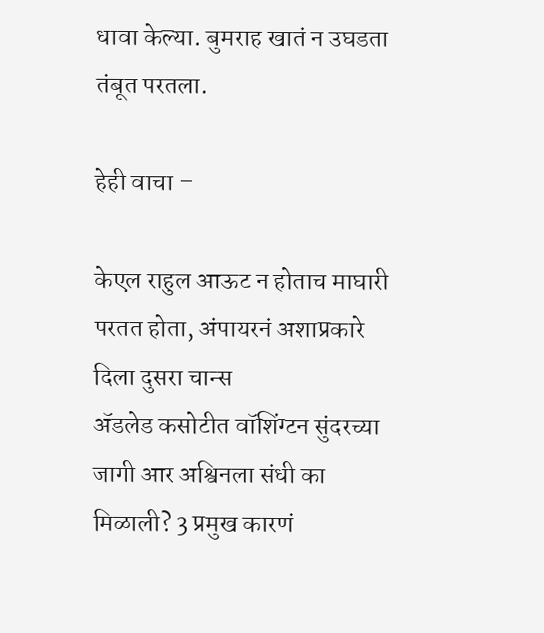धावा केल्या. बुमराह खातं न उघडता तंबूत परतला.

हेही वाचा –

केएल राहुल आऊट न होताच माघारी परतत होता, अंपायरनं अशाप्रकारे दिला दुसरा चान्स
ॲडलेड कसोटीत वॉशिंग्टन सुंदरच्या जागी आर अश्विनला संधी का मिळाली? 3 प्रमुख कारणं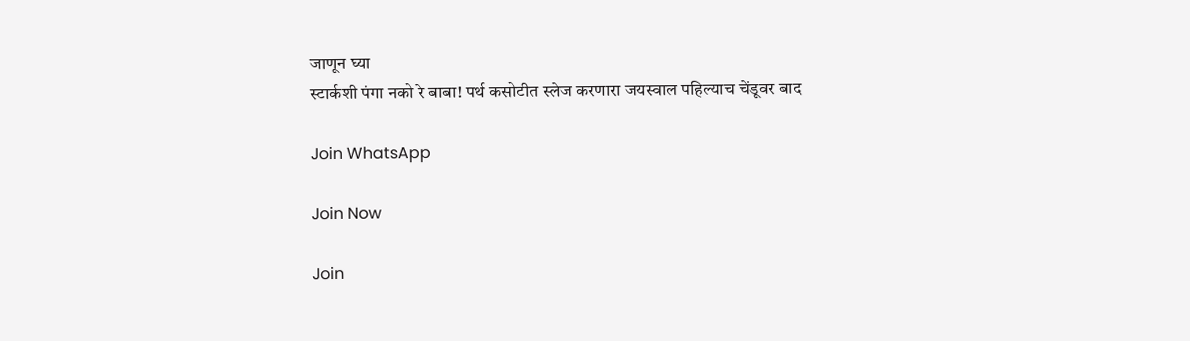जाणून घ्या
स्टार्कशी पंगा नको रे बाबा! पर्थ कसोटीत स्लेज करणारा जयस्वाल पहिल्याच चेंडूवर बाद

Join WhatsApp

Join Now

Join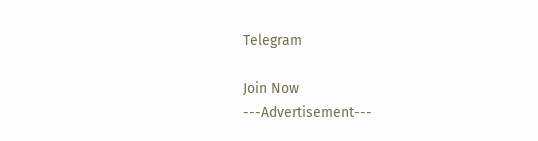Telegram

Join Now
---Advertisement---